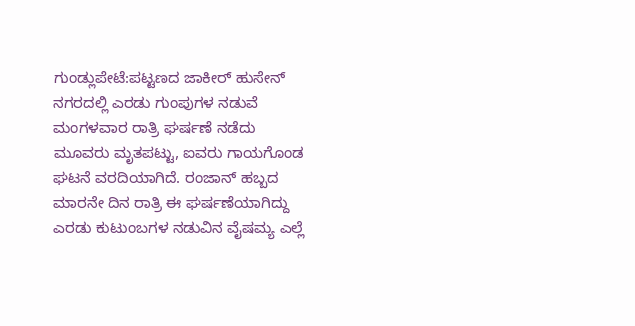ಗುಂಡ್ಲುಪೇಟೆ:ಪಟ್ಟಣದ ಜಾಕೀರ್ ಹುಸೇನ್ ನಗರದಲ್ಲಿ ಎರಡು ಗುಂಪುಗಳ ನಡುವೆ ಮಂಗಳವಾರ ರಾತ್ರಿ ಘರ್ಷಣೆ ನಡೆದು ಮೂವರು ಮೃತಪಟ್ಟು, ಐವರು ಗಾಯಗೊಂಡ ಘಟನೆ ವರದಿಯಾಗಿದೆ. ರಂಜಾನ್ ಹಬ್ಬದ ಮಾರನೇ ದಿನ ರಾತ್ರಿ ಈ ಘರ್ಷಣೆಯಾಗಿದ್ದು ಎರಡು ಕುಟುಂಬಗಳ ನಡುವಿನ ವೈಷಮ್ಯ ಎಲ್ಲೆ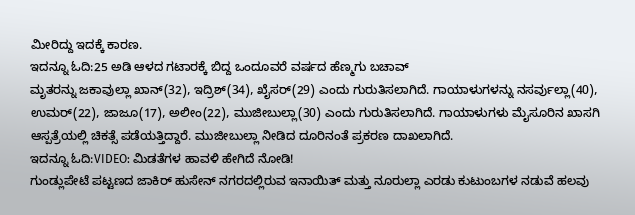ಮೀರಿದ್ದು ಇದಕ್ಕೆ ಕಾರಣ.
ಇದನ್ನೂ ಓದಿ:25 ಅಡಿ ಆಳದ ಗಟಾರಕ್ಕೆ ಬಿದ್ದ ಒಂದೂವರೆ ವರ್ಷದ ಹೆಣ್ಮಗು ಬಚಾವ್
ಮೃತರನ್ನು ಜಕಾವುಲ್ಲಾ ಖಾನ್(32), ಇದ್ರಿಶ್(34), ಖೈಸರ್(29) ಎಂದು ಗುರುತಿಸಲಾಗಿದೆ. ಗಾಯಾಳುಗಳನ್ನು ನಸರ್ವುಲ್ಲಾ(40), ಉಮರ್(22), ಜಾಜೂ(17), ಅಲೀಂ(22), ಮುಜೀಬುಲ್ಲಾ(30) ಎಂದು ಗುರುತಿಸಲಾಗಿದೆ. ಗಾಯಾಳುಗಳು ಮೈಸೂರಿನ ಖಾಸಗಿ ಆಸ್ಪತ್ರೆಯಲ್ಲಿ ಚಿಕತ್ಸೆ ಪಡೆಯತ್ತಿದ್ದಾರೆ. ಮುಜೀಬುಲ್ಲಾ ನೀಡಿದ ದೂರಿನಂತೆ ಪ್ರಕರಣ ದಾಖಲಾಗಿದೆ.
ಇದನ್ನೂ ಓದಿ:VIDEO: ಮಿಡತೆಗಳ ಹಾವಳಿ ಹೇಗಿದೆ ನೋಡಿ!
ಗುಂಡ್ಲುಪೇಟೆ ಪಟ್ಟಣದ ಜಾಕಿರ್ ಹುಸೇನ್ ನಗರದಲ್ಲಿರುವ ಇನಾಯಿತ್ ಮತ್ತು ನೂರುಲ್ಲಾ ಎರಡು ಕುಟುಂಬಗಳ ನಡುವೆ ಹಲವು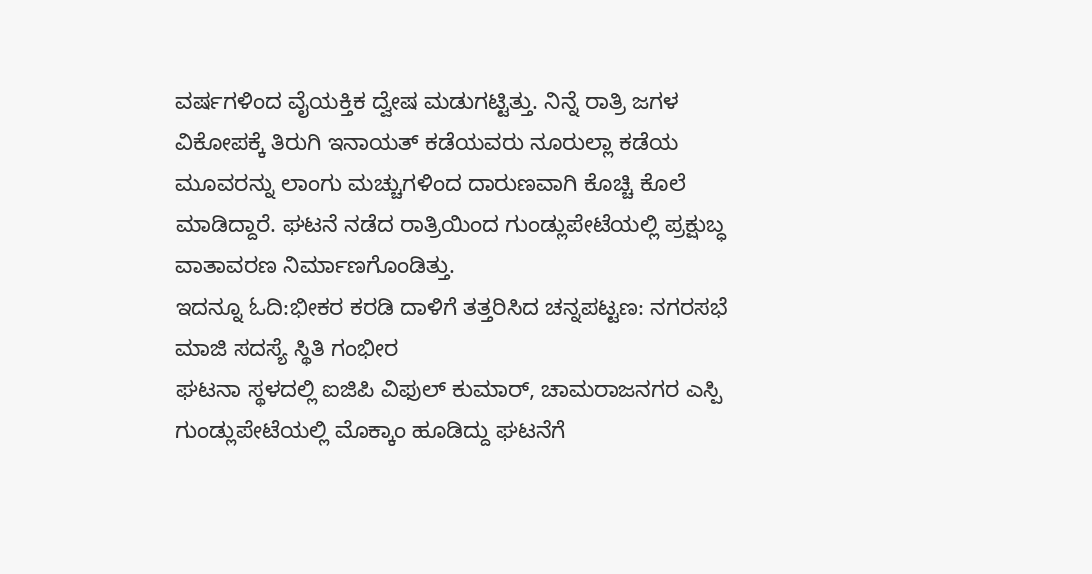ವರ್ಷಗಳಿಂದ ವೈಯಕ್ತಿಕ ದ್ವೇಷ ಮಡುಗಟ್ಟಿತ್ತು. ನಿನ್ನೆ ರಾತ್ರಿ ಜಗಳ ವಿಕೋಪಕ್ಕೆ ತಿರುಗಿ ಇನಾಯತ್ ಕಡೆಯವರು ನೂರುಲ್ಲಾ ಕಡೆಯ ಮೂವರನ್ನು ಲಾಂಗು ಮಚ್ಚುಗಳಿಂದ ದಾರುಣವಾಗಿ ಕೊಚ್ಚಿ ಕೊಲೆ ಮಾಡಿದ್ದಾರೆ. ಘಟನೆ ನಡೆದ ರಾತ್ರಿಯಿಂದ ಗುಂಡ್ಲುಪೇಟೆಯಲ್ಲಿ ಪ್ರಕ್ಷುಬ್ಧ ವಾತಾವರಣ ನಿರ್ಮಾಣಗೊಂಡಿತ್ತು.
ಇದನ್ನೂ ಓದಿ:ಭೀಕರ ಕರಡಿ ದಾಳಿಗೆ ತತ್ತರಿಸಿದ ಚನ್ನಪಟ್ಟಣ: ನಗರಸಭೆ ಮಾಜಿ ಸದಸ್ಯೆ ಸ್ಥಿತಿ ಗಂಭೀರ
ಘಟನಾ ಸ್ಥಳದಲ್ಲಿ ಐಜಿಪಿ ವಿಫುಲ್ ಕು‌ಮಾರ್, ಚಾಮರಾಜನಗರ ಎಸ್ಪಿ ಗುಂಡ್ಲುಪೇಟೆಯಲ್ಲಿ ಮೊಕ್ಕಾಂ ಹೂಡಿದ್ದು ಘಟನೆಗೆ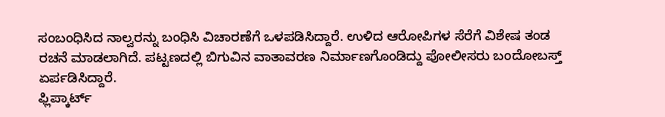ಸಂಬಂಧಿಸಿದ ನಾಲ್ವರನ್ನು ಬಂಧಿಸಿ ವಿಚಾರಣೆಗೆ ಒಳಪಡಿಸಿದ್ದಾರೆ. ಉಳಿದ ಆರೋಪಿಗಳ ಸೆರೆಗೆ ವಿಶೇಷ ತಂಡ ರಚನೆ ಮಾಡಲಾಗಿದೆ. ಪಟ್ಟಣದಲ್ಲಿ ಬಿಗುವಿನ ವಾತಾವರಣ ನಿರ್ಮಾಣಗೊಂಡಿದ್ದು ಪೋಲೀಸರು ಬಂದೋಬಸ್ತ್ ಏರ್ಪಡಿಸಿದ್ದಾರೆ.
ಫ್ಲಿಪ್ಕಾರ್ಟ್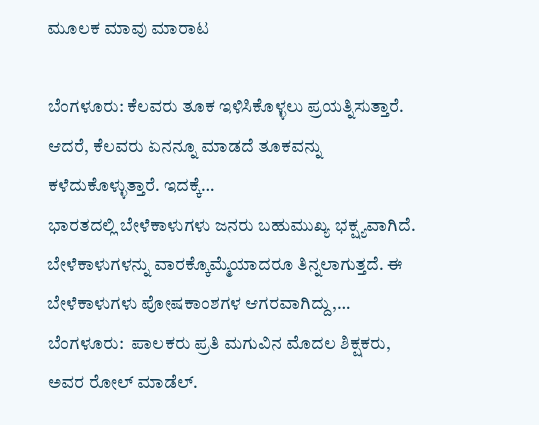ಮೂಲಕ ಮಾವು ಮಾರಾಟ

ಬೆಂಗಳೂರು: ಕೆಲವರು ತೂಕ ಇಳಿಸಿಕೊಳ್ಳಲು ಪ್ರಯತ್ನಿಸುತ್ತಾರೆ. ಆದರೆ, ಕೆಲವರು ಏನನ್ನೂ ಮಾಡದೆ ತೂಕವನ್ನು ಕಳೆದುಕೊಳ್ಳುತ್ತಾರೆ. ಇದಕ್ಕೆ…
ಭಾರತದಲ್ಲಿ ಬೇಳೆಕಾಳುಗಳು ಜನರು ಬಹುಮುಖ್ಯ ಭಕ್ಷ್ಯವಾಗಿದೆ. ಬೇಳೆಕಾಳುಗಳನ್ನು ವಾರಕ್ಕೊಮ್ಮೆಯಾದರೂ ತಿನ್ನಲಾಗುತ್ತದೆ. ಈ ಬೇಳೆಕಾಳುಗಳು ಪೋಷಕಾಂಶಗಳ ಆಗರವಾಗಿದ್ದು,…
ಬೆಂಗಳೂರು:  ಪಾಲಕರು ಪ್ರತಿ ಮಗುವಿನ ಮೊದಲ ಶಿಕ್ಷಕರು, ಅವರ ರೋಲ್ ಮಾಡೆಲ್.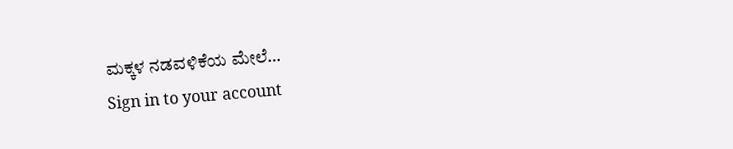ಮಕ್ಕಳ ನಡವಳಿಕೆಯ ಮೇಲೆ…
Sign in to your account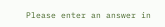Please enter an answer in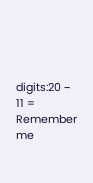digits:20 − 11 =
Remember me